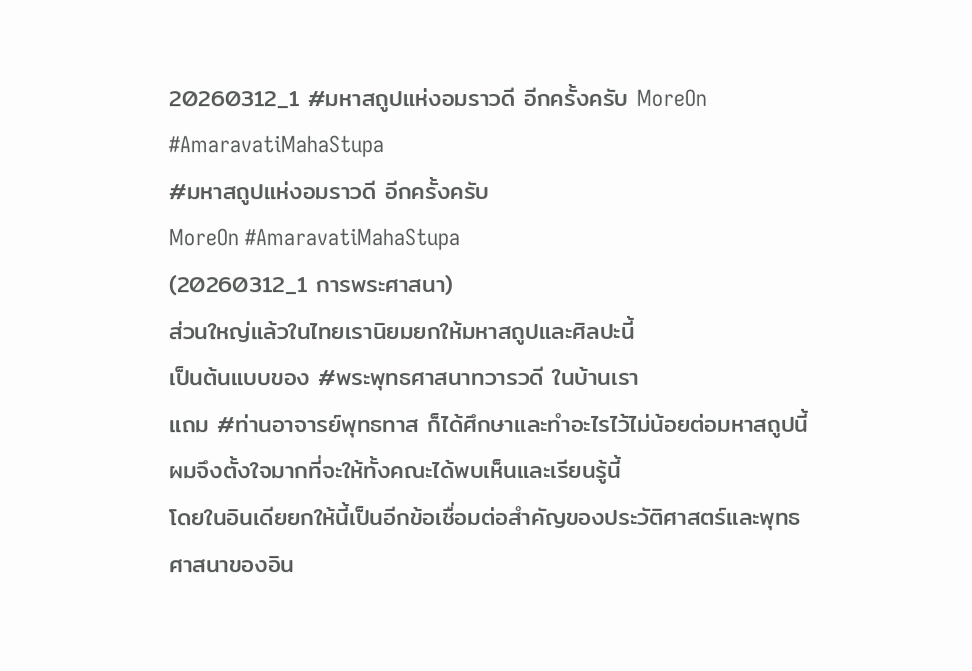20260312_1 #มหาสถูปแห่งอมราวดี อีกครั้งครับ MoreOn #AmaravatiMahaStupa
#มหาสถูปแห่งอมราวดี อีกครั้งครับ
MoreOn #AmaravatiMahaStupa
(20260312_1 การพระศาสนา)
ส่วนใหญ่แล้วในไทยเรานิยมยกให้มหาสถูปและศิลปะนี้
เป็นต้นแบบของ #พระพุทธศาสนาทวารวดี ในบ้านเรา
แถม #ท่านอาจารย์พุทธทาส ก็ได้ศึกษาและทำอะไรไว้ไม่น้อยต่อมหาสถูปนี้
ผมจึงตั้งใจมากที่จะให้ทั้งคณะได้พบเห็นและเรียนรู้นี้
โดยในอินเดียยกให้นี้เป็นอีกข้อเชื่อมต่อสำคัญของประวัติศาสตร์และพุทธศาสนาของอิน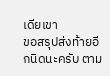เดียเขา
ขอสรุปส่งท้ายอีกนิดนะครับ ตาม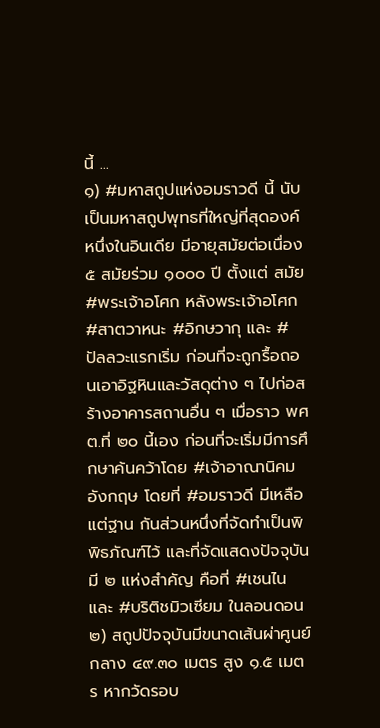นี้ ...
๑) #มหาสถูปแห่งอมราวดี นี้ นับเป็นมหาสถูปพุทธที่ใหญ่ที่สุดองค์หนึ่งในอินเดีย มีอายุสมัยต่อเนื่อง ๕ สมัยร่วม ๑๐๐๐ ปี ตั้งแต่ สมัย #พระเจ้าอโศก หลังพระเจ้าอโศก #สาตวาหนะ #อิกษวากุ และ #ปัลลวะแรกเริ่ม ก่อนที่จะถูกรื้อถอนเอาอิฐหินและวัสดุต่าง ๆ ไปก่อสร้างอาคารสถานอื่น ๆ เมื่อราว พศต.ที่ ๒๐ นี้เอง ก่อนที่จะเริ่มมีการศึกษาค้นคว้าโดย #เจ้าอาณานิคมอังกฤษ โดยที่ #อมราวดี มีเหลือแต่ฐาน กันส่วนหนึ่งที่จัดทำเป็นพิพิธภัณฑ์ไว้ และที่จัดแสดงปัจจุบันมี ๒ แห่งสำคัญ คือที่ #เชนไน และ #บริติชมิวเซียม ในลอนดอน
๒) สถูปปัจจุบันมีขนาดเส้นผ่าศูนย์กลาง ๔๙.๓๐ เมตร สูง ๑.๕ เมตร หากวัดรอบ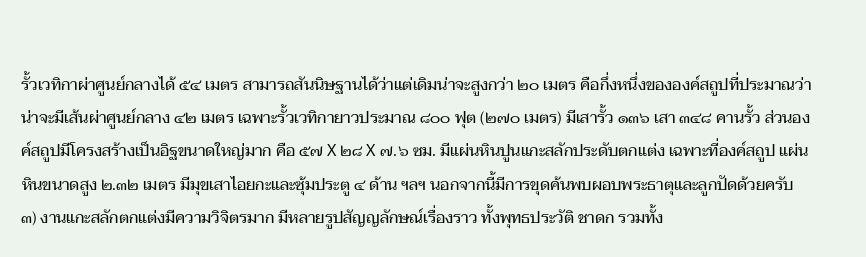รั้วเวทิกาผ่าศูนย์กลางได้ ๕๔ เมตร สามารถสันนิษฐานได้ว่าแต่เดิมน่าจะสูงกว่า ๒๐ เมตร คือกึ่งหนึ่งขององค์สถูปที่ประมาณว่าน่าจะมีเส้นผ่าศูนย์กลาง ๔๒ เมตร เฉพาะรั้วเวทิกายาวประมาณ ๘๐๐ ฟุต (๒๗๐ เมตร) มีเสารั้ว ๑๓๖ เสา ๓๔๘ คานรั้ว ส่วนองค์สถูปมีโครงสร้างเป็นอิฐขนาดใหญ่มาก คือ ๕๗ X ๒๘ X ๗.๖ ซม. มีแผ่นหินปูนแกะสลักประดับตกแต่ง เฉพาะที่องค์สถูป แผ่นหินขนาดสูง ๒.๓๒ เมตร มีมุขเสาไอยกะและซุ้มประตู ๔ ด้าน ฯลฯ นอกจากนี้มีการขุดค้นพบผอบพระธาตุและลูกปัดด้วยครับ
๓) งานแกะสลักตกแต่งมีความวิจิตรมาก มีหลายรูปสัญญลักษณ์เรื่องราว ทั้งพุทธประวัติ ชาดก รวมทั้ง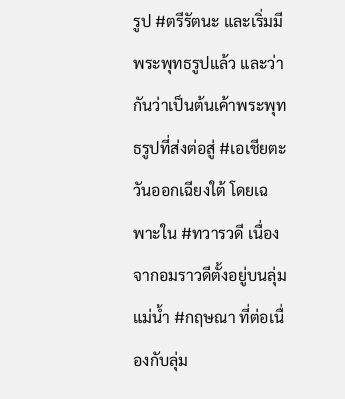รูป #ตรีรัตนะ และเริ่มมีพระพุทธรูปแล้ว และว่ากันว่าเป็นต้นเค้าพระพุทธรูปที่ส่งต่อสู่ #เอเชียตะวันออกเฉียงใต้ โดยเฉพาะใน #ทวารวดี เนื่องจากอมราวดีตั้งอยู่บนลุ่มแม่น้ำ #กฤษณา ที่ต่อเนื่องกับลุ่ม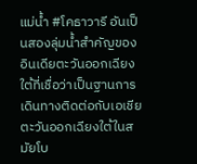แม่น้ำ #โคธาวารี อันเป็นสองลุ่มน้ำสำคัญของอินเดียตะวันออกเฉียงใต้ที่เชื่อว่าเป็นฐานการเดินทางติดต่อกับเอเชียตะวันออกเฉียงใต้ในสมัยโบ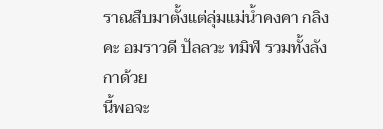ราณสืบมาตั้งแต่ลุ่มแม่น้ำคงคา กลิงคะ อมราวดี ปัลลวะ ทมิฬ รวมทั้งลังกาด้วย
นี้พอจะ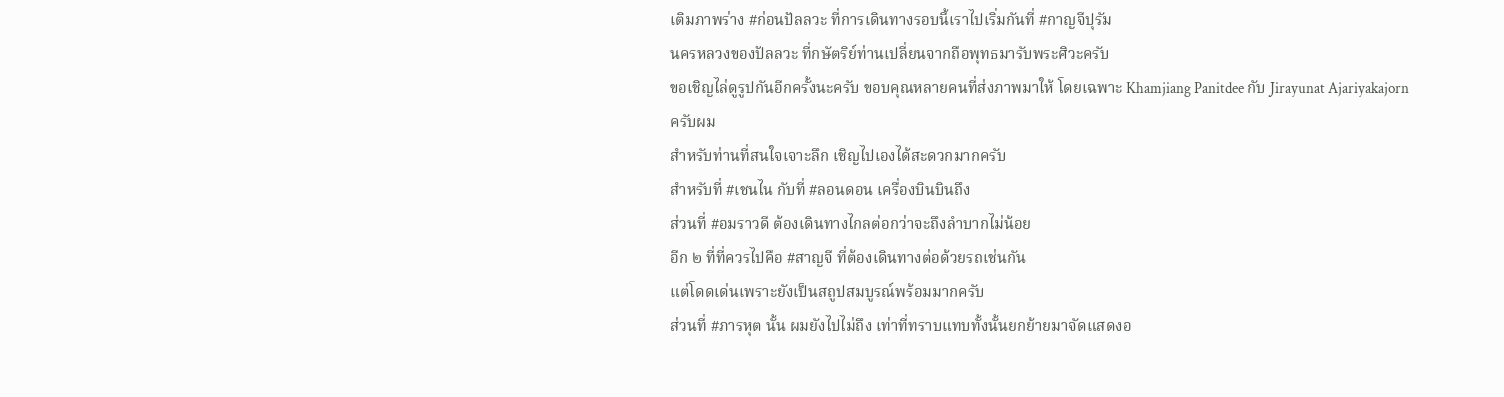เติมภาพร่าง #ก่อนปัลลวะ ที่การเดินทางรอบนี้เราไปเริ่มกันที่ #กาญจีปุรัม
นครหลวงของปัลลวะ ที่กษัตริย์ท่านเปลี่ยนจากถือพุทธมารับพระศิวะครับ
ขอเชิญไล่ดูรูปกันอีกครั้งนะครับ ขอบคุณหลายคนที่ส่งภาพมาให้ โดยเฉพาะ Khamjiang Panitdee กับ Jirayunat Ajariyakajorn ครับผม
สำหรับท่านที่สนใจเจาะลึก เชิญไปเองได้สะดวกมากครับ
สำหรับที่ #เชนไน กับที่ #ลอนดอน เครื่องบินบินถึง
ส่วนที่ #อมราวดี ต้องเดินทางไกลต่อกว่าจะถึงลำบากไม่น้อย
อีก ๒ ที่ที่ควรไปคือ #สาญจี ที่ต้องเดินทางต่อด้วยรถเช่นกัน
แต่โดดเด่นเพราะยังเป็นสถูปสมบูรณ์พร้อมมากครับ
ส่วนที่ #ภารหุต นั้น ผมยังไปไม่ถึง เท่าที่ทราบแทบทั้งนั้นยกย้ายมาจัดแสดงอ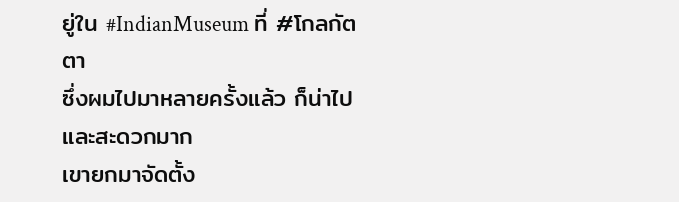ยู่ใน #IndianMuseum ที่ #โกลกัตตา
ซึ่งผมไปมาหลายครั้งแล้ว ก็น่าไปและสะดวกมาก
เขายกมาจัดตั้ง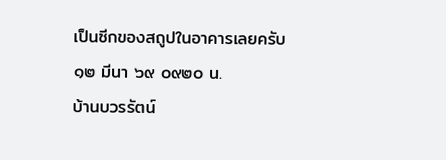เป็นซีกของสถูปในอาคารเลยครับ
๑๒ มีนา ๖๙ ๐๙๒๐ น.
บ้านบวรรัตน์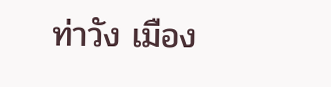ท่าวัง เมือง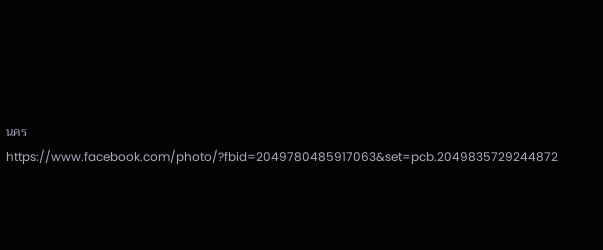นคร
https://www.facebook.com/photo/?fbid=2049780485917063&set=pcb.2049835729244872